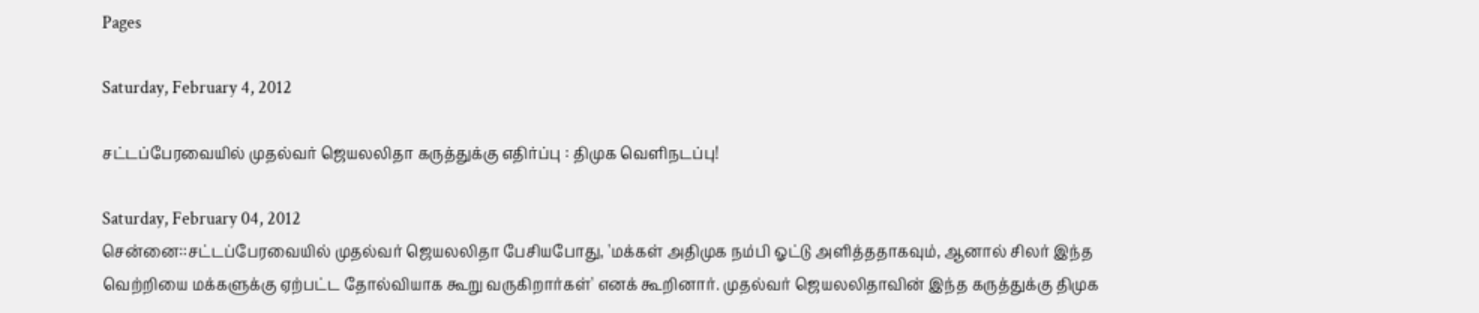Pages

Saturday, February 4, 2012

சட்டப்பேரவையில் முதல்வர் ஜெயலலிதா கருத்துக்கு எதிர்ப்பு : திமுக வெளிநடப்பு!

Saturday, February 04, 2012
சென்னை::சட்டப்பேரவையில் முதல்வர் ஜெயலலிதா பேசியபோது, 'மக்கள் அதிமுக நம்பி ஓட்டு அளித்ததாகவும், ஆனால் சிலர் இந்த வெற்றியை மக்களுக்கு ஏற்பட்ட தோல்வியாக கூறு வருகிறார்கள்' எனக் கூறினார். முதல்வர் ஜெயலலிதாவின் இந்த கருத்துக்கு திமுக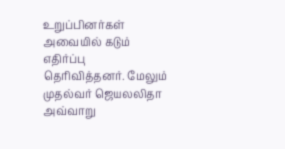உறுப்பினர்கள் அவையில் கடும் எதிர்ப்பு தெரிவித்தனர். மேலும் முதல்வர் ஜெயலலிதா அவ்வாறு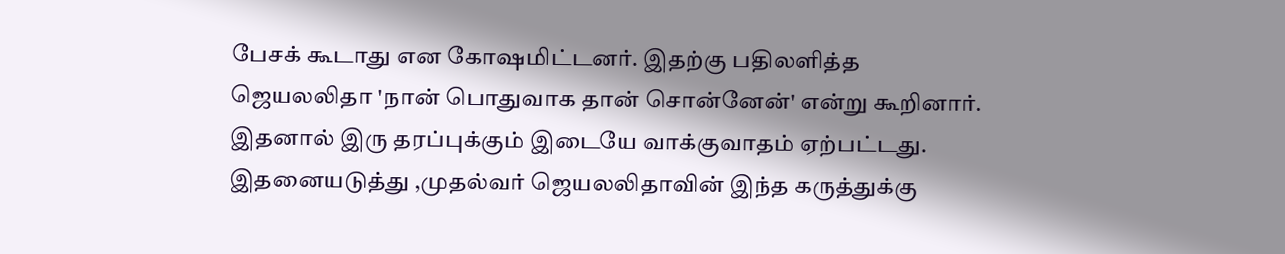பேசக் கூடாது என கோஷமிட்டனர். இதற்கு பதிலளித்த ஜெயலலிதா 'நான் பொதுவாக தான் சொன்னேன்' என்று கூறினார். இதனால் இரு தரப்புக்கும் இடையே வாக்குவாதம் ஏற்பட்டது. இதனையடுத்து ,முதல்வர் ஜெயலலிதாவின் இந்த கருத்துக்கு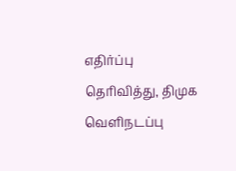எதிர்ப்பு தெரிவித்து, திமுக வெளிநடப்பு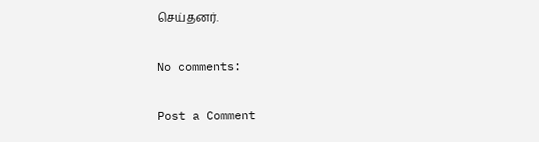செய்தனர்.

No comments:

Post a Comment